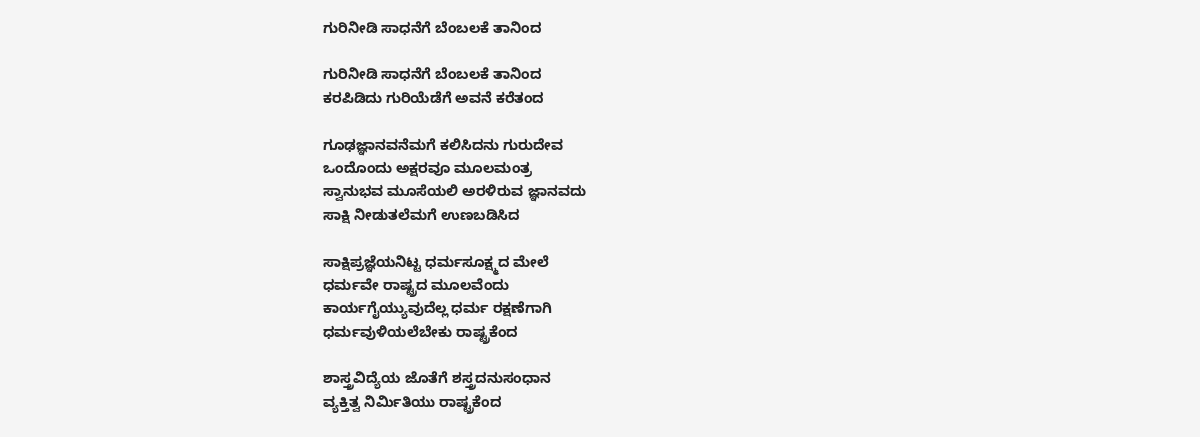ಗುರಿನೀಡಿ ಸಾಧನೆಗೆ ಬೆಂಬಲಕೆ ತಾನಿಂದ

ಗುರಿನೀಡಿ ಸಾಧನೆಗೆ ಬೆಂಬಲಕೆ ತಾನಿಂದ
ಕರಪಿಡಿದು ಗುರಿಯೆಡೆಗೆ ಅವನೆ ಕರೆತಂದ

ಗೂಢಜ್ಞಾನವನೆಮಗೆ ಕಲಿಸಿದನು ಗುರುದೇವ
ಒಂದೊಂದು ಅಕ್ಷರವೂ ಮೂಲಮಂತ್ರ
ಸ್ವಾನುಭವ ಮೂಸೆಯಲಿ ಅರಳಿರುವ ಜ್ಞಾನವದು
ಸಾಕ್ಷಿ ನೀಡುತಲೆಮಗೆ ಉಣಬಡಿಸಿದ

ಸಾಕ್ಷಿಪ್ರಜ್ಞೆಯನಿಟ್ಟ ಧರ್ಮಸೂಕ್ಷ್ಮದ ಮೇಲೆ
ಧರ್ಮವೇ ರಾಷ್ಟ್ರದ ಮೂಲವೆಂದು
ಕಾರ್ಯಗೈಯ್ಯುವುದೆಲ್ಲ ಧರ್ಮ ರಕ್ಷಣೆಗಾಗಿ
ಧರ್ಮವುಳಿಯಲೆಬೇಕು ರಾಷ್ಟ್ರಕೆಂದ

ಶಾಸ್ತ್ರವಿದ್ಯೆಯ ಜೊತೆಗೆ ಶಸ್ತ್ರದನುಸಂಧಾನ
ವ್ಯಕ್ತಿತ್ವ ನಿರ್ಮಿತಿಯು ರಾಷ್ಟ್ರಕೆಂದ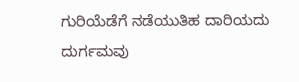ಗುರಿಯೆಡೆಗೆ ನಡೆಯುತಿಹ ದಾರಿಯದು ದುರ್ಗಮವು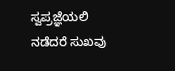ಸ್ವಪ್ರಜ್ಞೆಯಲಿ ನಡೆದರೆ ಸುಖವು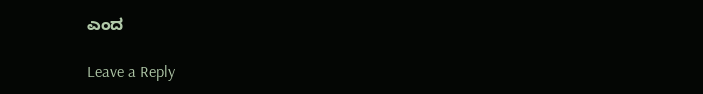ಎಂದ

Leave a Reply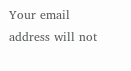Your email address will not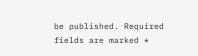be published. Required fields are marked *